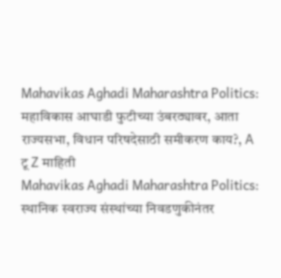Mahavikas Aghadi Maharashtra Politics: महाविकास आघाडी फुटीच्या उंबरठ्यावर, आता राज्यसभा, विधान परिषदेसाठी समीकरण काय?, A टू Z माहिती
Mahavikas Aghadi Maharashtra Politics: स्थानिक स्वराज्य संस्थांच्या निवडणुकीनंतर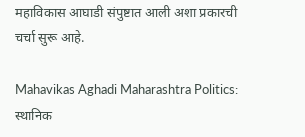महाविकास आघाडी संपुष्टात आली अशा प्रकारची चर्चा सुरू आहे.

Mahavikas Aghadi Maharashtra Politics: स्थानिक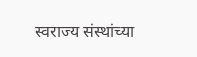स्वराज्य संस्थांच्या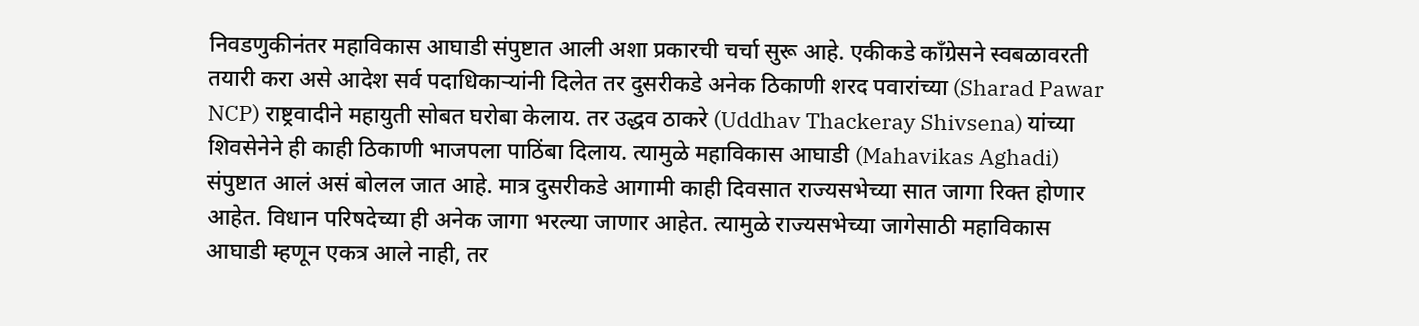निवडणुकीनंतर महाविकास आघाडी संपुष्टात आली अशा प्रकारची चर्चा सुरू आहे. एकीकडे काँग्रेसने स्वबळावरती तयारी करा असे आदेश सर्व पदाधिकाऱ्यांनी दिलेत तर दुसरीकडे अनेक ठिकाणी शरद पवारांच्या (Sharad Pawar NCP) राष्ट्रवादीने महायुती सोबत घरोबा केलाय. तर उद्धव ठाकरे (Uddhav Thackeray Shivsena) यांच्या शिवसेनेने ही काही ठिकाणी भाजपला पाठिंबा दिलाय. त्यामुळे महाविकास आघाडी (Mahavikas Aghadi) संपुष्टात आलं असं बोलल जात आहे. मात्र दुसरीकडे आगामी काही दिवसात राज्यसभेच्या सात जागा रिक्त होणार आहेत. विधान परिषदेच्या ही अनेक जागा भरल्या जाणार आहेत. त्यामुळे राज्यसभेच्या जागेसाठी महाविकास आघाडी म्हणून एकत्र आले नाही, तर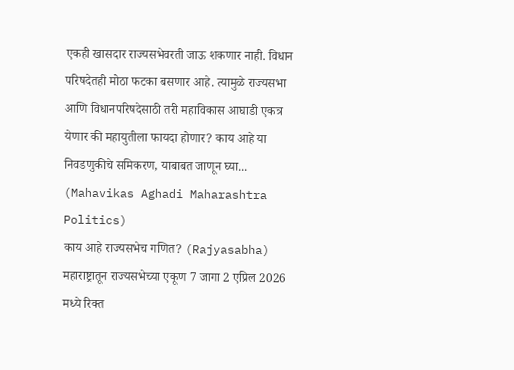एकही खासदार राज्यसभेवरती जाऊ शकणार नाही. विधान परिषदेतही मोठा फटका बसणार आहे. त्यामुळे राज्यसभा आणि विधानपरिषदेसाठी तरी महाविकास आघाडी एकत्र येणार की महायुतीला फायदा होणार? काय आहे या निवडणुकीचे समिकरण, याबाबत जाणून घ्या... (Mahavikas Aghadi Maharashtra Politics)
काय आहे राज्यसभेच गणित? (Rajyasabha)
महाराष्ट्रातून राज्यसभेच्या एकूण 7 जागा 2 एप्रिल 2026 मध्ये रिक्त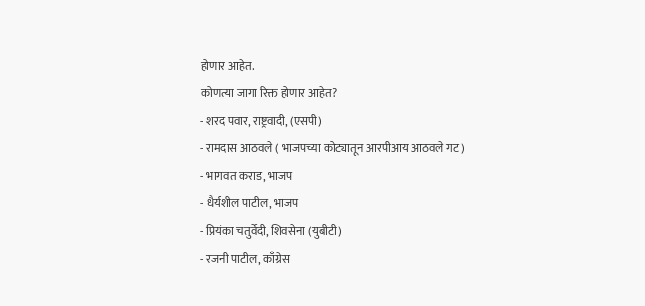होणार आहेत.
कोणत्या जागा रिक्त होणार आहेत?
- शरद पवार, राष्ट्रवादी, (एसपी)
- रामदास आठवले ( भाजपच्या कोट्यातून आरपीआय आठवले गट)
- भागवत कराड, भाजप
- धैर्यशील पाटील, भाजप
- प्रियंका चतुर्वेदी, शिवसेना (युबीटी)
- रजनी पाटील, काँग्रेस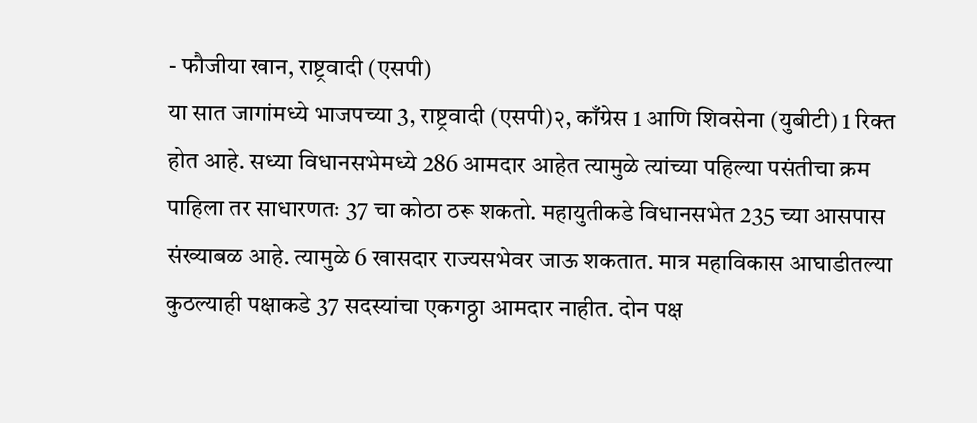- फौजीया खान, राष्ट्रवादी (एसपी)
या सात जागांमध्ये भाजपच्या 3, राष्ट्रवादी (एसपी)२, काँग्रेस 1 आणि शिवसेना (युबीटी) 1 रिक्त होत आहे. सध्या विधानसभेमध्ये 286 आमदार आहेत त्यामुळे त्यांच्या पहिल्या पसंतीचा क्रम पाहिला तर साधारणतः 37 चा कोठा ठरू शकतो. महायुतीकडे विधानसभेत 235 च्या आसपास संख्याबळ आहे. त्यामुळे 6 खासदार राज्यसभेवर जाऊ शकतात. मात्र महाविकास आघाडीतल्या कुठल्याही पक्षाकडे 37 सदस्यांचा एकगठ्ठा आमदार नाहीत. दोन पक्ष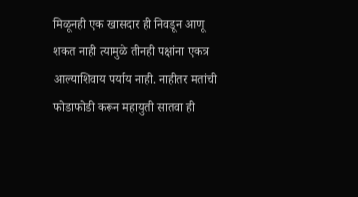मिळूनही एक खासदार ही निवडून आणू शकत नाही त्यामुळे तीनही पक्षांना एकत्र आल्याशिवाय पर्याय नाही. नाहीतर मतांची फोडाफोडी करून महायुती सातवा ही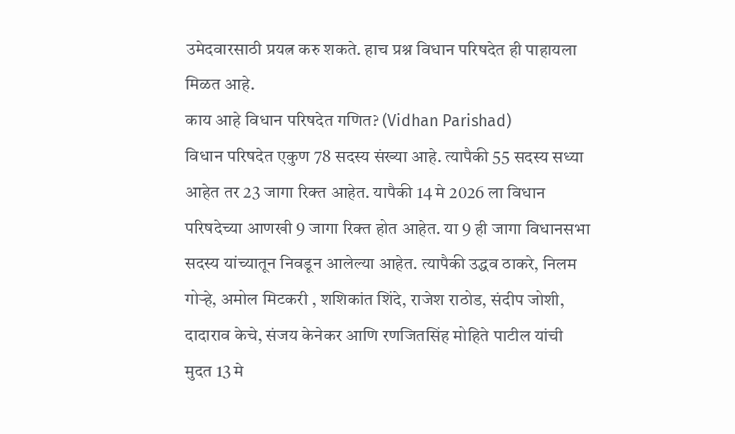उमेदवारसाठी प्रयत्न करु शकते. हाच प्रश्न विधान परिषदेत ही पाहायला मिळत आहे.
काय आहे विधान परिषदेत गणित? (Vidhan Parishad)
विधान परिषदेत एकुण 78 सदस्य संख्या आहे. त्यापैकी 55 सदस्य सध्या आहेत तर 23 जागा रिक्त आहेत. यापैकी 14 मे 2026 ला विधान परिषदेच्या आणखी 9 जागा रिक्त होत आहेत. या 9 ही जागा विधानसभा सदस्य यांच्यातून निवडून आलेल्या आहेत. त्यापैकी उद्धव ठाकरे, निलम गोऱ्हे, अमोल मिटकरी , शशिकांत शिंदे, राजेश राठोड, संदीप जोशी, दादाराव केचे, संजय केनेकर आणि रणजितसिंह मोहिते पाटील यांची मुदत 13 मे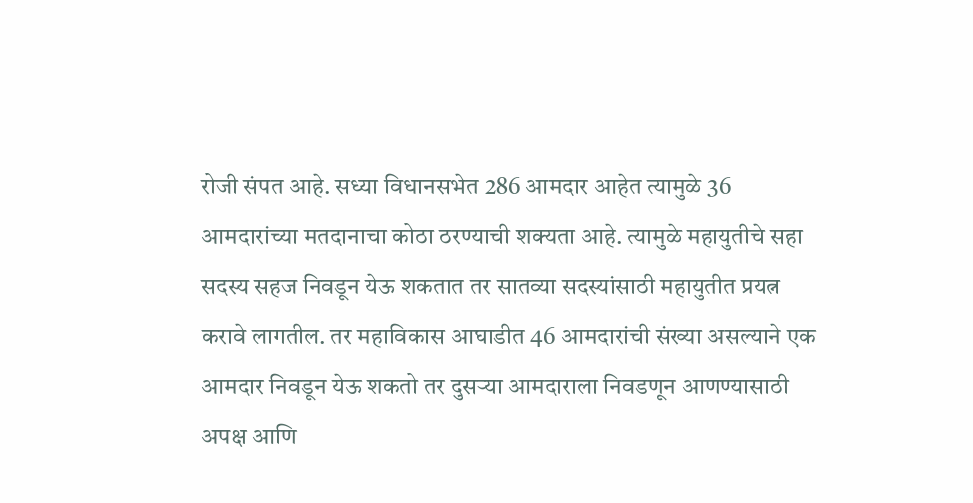रोजी संपत आहे. सध्या विधानसभेत 286 आमदार आहेत त्यामुळे 36 आमदारांच्या मतदानाचा कोठा ठरण्याची शक्यता आहे. त्यामुळे महायुतीचे सहा सदस्य सहज निवडून येऊ शकतात तर सातव्या सदस्यांसाठी महायुतीत प्रयत्न करावे लागतील. तर महाविकास आघाडीत 46 आमदारांची संख्या असल्याने एक आमदार निवडून येऊ शकतो तर दुसऱ्या आमदाराला निवडणून आणण्यासाठी अपक्ष आणि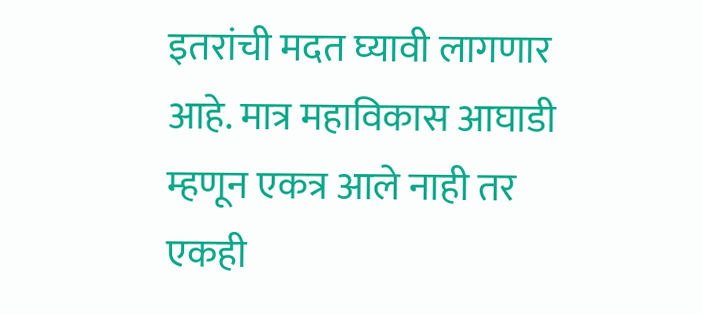इतरांची मदत घ्यावी लागणार आहे. मात्र महाविकास आघाडी म्हणून एकत्र आले नाही तर एकही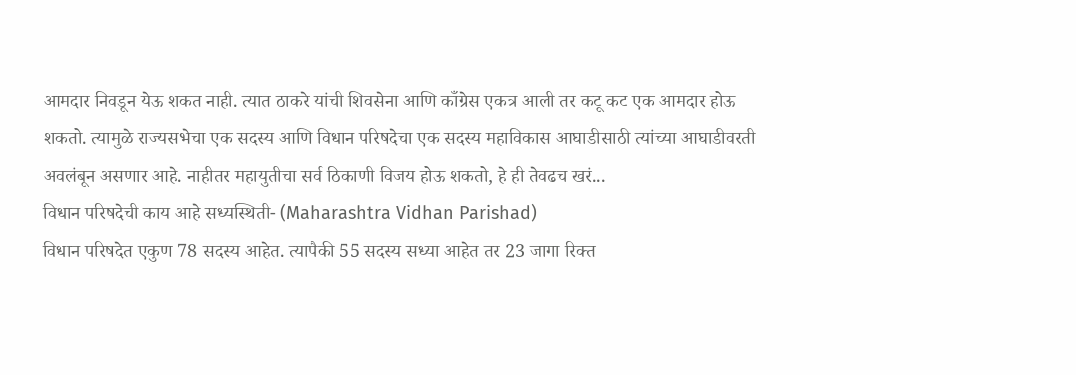आमदार निवडून येऊ शकत नाही. त्यात ठाकरे यांची शिवसेना आणि काँग्रेस एकत्र आली तर कटू कट एक आमदार होऊ शकतो. त्यामुळे राज्यसभेचा एक सदस्य आणि विधान परिषदेचा एक सदस्य महाविकास आघाडीसाठी त्यांच्या आघाडीवरती अवलंबून असणार आहे. नाहीतर महायुतीचा सर्व ठिकाणी विजय होऊ शकतो, हे ही तेवढच खरं...
विधान परिषदेची काय आहे सध्यस्थिती- (Maharashtra Vidhan Parishad)
विधान परिषदेत एकुण 78 सदस्य आहेत. त्यापैकी 55 सदस्य सध्या आहेत तर 23 जागा रिक्त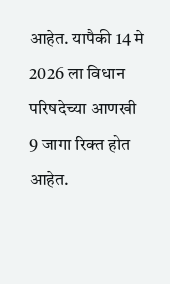आहेत. यापैकी 14 मे 2026 ला विधान परिषदेच्या आणखी 9 जागा रिक्त होत आहेत.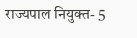राज्यपाल नियुक्त- 5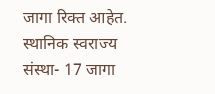जागा रिक्त आहेत. स्थानिक स्वराज्य संस्था- 17 जागा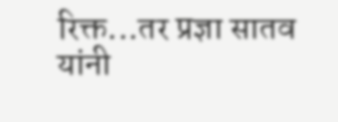रिक्त...तर प्रज्ञा सातव यांनी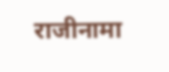राजीनामा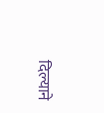दिल्याने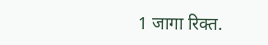1 जागा रिक्त.